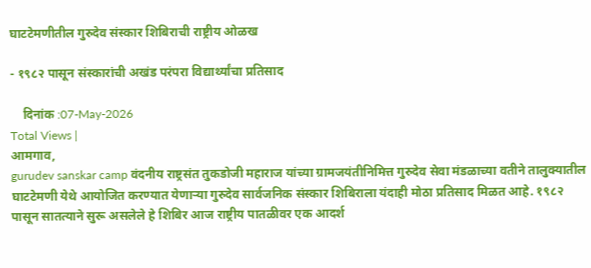घाटटेमणीतील गुरुदेव संस्कार शिबिराची राष्ट्रीय ओळख

- १९८२ पासून संस्कारांची अखंड परंपरा विद्यार्थ्यांचा प्रतिसाद

    दिनांक :07-May-2026
Total Views |
आमगाव,
gurudev sanskar camp वंदनीय राष्ट्रसंत तुकडोजी महाराज यांच्या ग्रामजयंतीनिमित्त गुरुदेव सेवा मंडळाच्या वतीने तालुक्यातील घाटटेमणी येथे आयोजित करण्यात येणार्‍या गुरुदेव सार्वजनिक संस्कार शिबिराला यंदाही मोठा प्रतिसाद मिळत आहे. १९८२ पासून सातत्याने सुरू असलेले हे शिबिर आज राष्ट्रीय पातळीवर एक आदर्श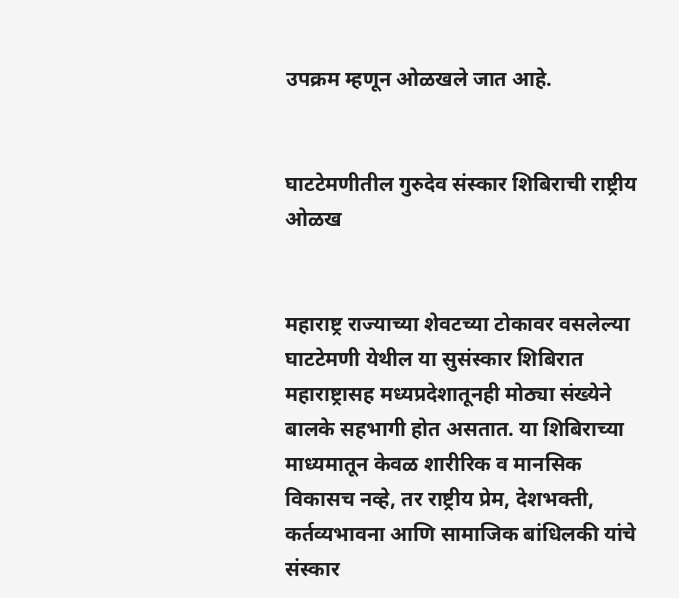उपक्रम म्हणून ओळखले जात आहे.


घाटटेमणीतील गुरुदेव संस्कार शिबिराची राष्ट्रीय ओळख


महाराष्ट्र राज्याच्या शेवटच्या टोकावर वसलेल्या घाटटेमणी येथील या सुसंस्कार शिबिरात महाराष्ट्रासह मध्यप्रदेशातूनही मोठ्या संख्येने बालके सहभागी होत असतात. या शिबिराच्या माध्यमातून केवळ शारीरिक व मानसिक विकासच नव्हे, तर राष्ट्रीय प्रेम, देशभक्ती, कर्तव्यभावना आणि सामाजिक बांधिलकी यांचे संस्कार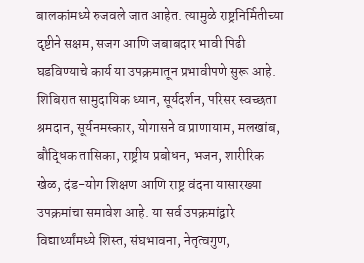बालकांमध्ये रुजवले जात आहेत. त्यामुळे राष्ट्रनिर्मितीच्या दृष्टीने सक्षम, सजग आणि जबाबदार भावी पिढी घडविण्याचे कार्य या उपक्रमातून प्रभावीपणे सुरू आहे. शिबिरात सामुदायिक ध्यान, सूर्यदर्शन, परिसर स्वच्छता श्रमदान, सूर्यनमस्कार, योगासने व प्राणायाम, मलखांब, बौद्धिक तासिका, राष्ट्रीय प्रबोधन, भजन, शारीरिक खेळ, दंड-योग शिक्षण आणि राष्ट्र वंदना यासारख्या उपक्रमांचा समावेश आहे. या सर्व उपक्रमांद्वारे विद्यार्थ्यांमध्ये शिस्त, संघभावना, नेतृत्वगुण,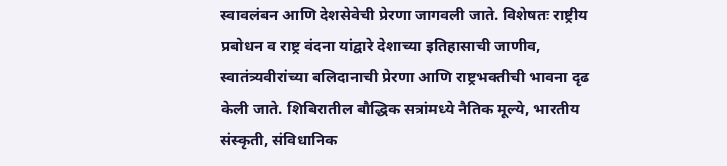स्वावलंबन आणि देशसेवेची प्रेरणा जागवली जाते. विशेषतः राष्ट्रीय प्रबोधन व राष्ट्र वंदना यांद्वारे देशाच्या इतिहासाची जाणीव, स्वातंत्र्यवीरांच्या बलिदानाची प्रेरणा आणि राष्ट्रभक्तीची भावना दृढ केली जाते. शिबिरातील बौद्धिक सत्रांमध्ये नैतिक मूल्ये, भारतीय संस्कृती, संविधानिक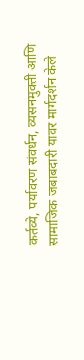कर्तव्ये, पर्यावरण संवर्धन, व्यसनमुक्ती आणि सामाजिक जबाबदारी यावर मार्गदर्शन केले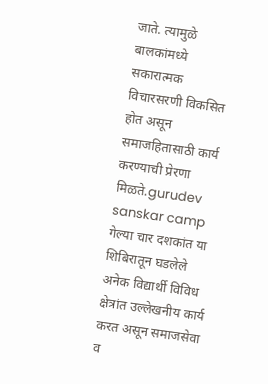जाते. त्यामुळे बालकांमध्ये सकारात्मक विचारसरणी विकसित होत असून समाजहितासाठी कार्य करण्याची प्रेरणा मिळते.gurudev sanskar camp गेल्या चार दशकांत या शिबिरातून घडलेले अनेक विद्यार्थी विविध क्षेत्रांत उल्लेखनीय कार्य करत असून समाजसेवा व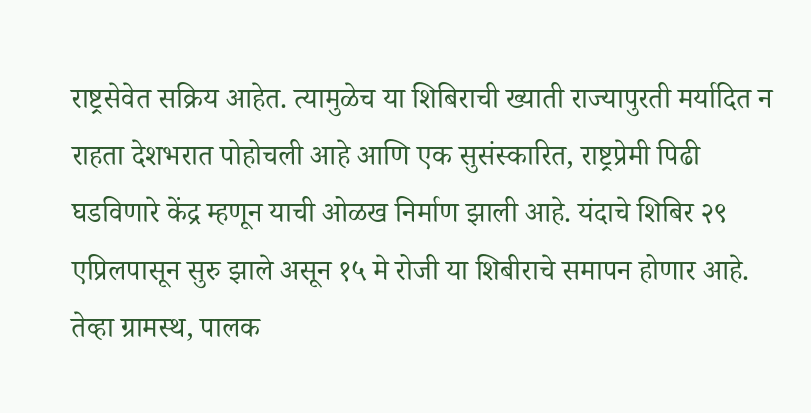राष्ट्रसेवेत सक्रिय आहेत. त्यामुळेच या शिबिराची ख्याती राज्यापुरती मर्यादित न राहता देशभरात पोहोचली आहे आणि एक सुसंस्कारित, राष्ट्रप्रेमी पिढी घडविणारे केंद्र म्हणून याची ओळख निर्माण झाली आहे. यंदाचे शिबिर २९ एप्रिलपासून सुरु झाले असून १५ मे रोजी या शिबीराचे समापन होणार आहे. तेव्हा ग्रामस्थ, पालक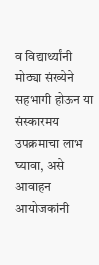व विद्यार्थ्यांनी मोठ्या संख्येने सहभागी होऊन या संस्कारमय उपक्रमाचा लाभ घ्यावा, असे आवाहन आयोजकांनी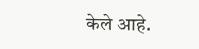केले आहे.